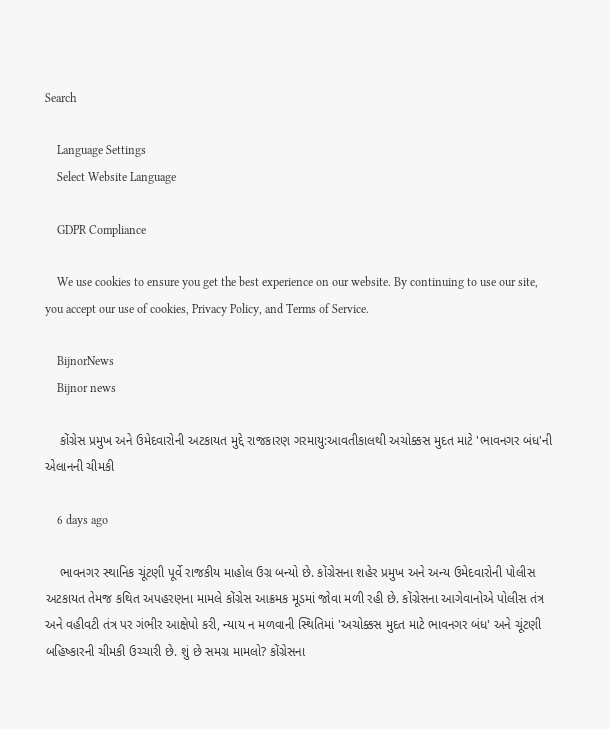Search

    Language Settings
    Select Website Language

    GDPR Compliance

    We use cookies to ensure you get the best experience on our website. By continuing to use our site, you accept our use of cookies, Privacy Policy, and Terms of Service.

    BijnorNews
    Bijnor news

    કોંગ્રેસ પ્રમુખ અને ઉમેદવારોની અટકાયત મુદ્દે રાજકારણ ગરમાયુ:આવતીકાલથી અચોક્કસ મુદત માટે 'ભાવનગર બંધ'ની એલાનની ચીમકી

    6 days ago

    ભાવનગર સ્થાનિક ચૂંટણી પૂર્વે રાજકીય માહોલ ઉગ્ર બન્યો છે. કોંગ્રેસના શહેર પ્રમુખ અને અન્ય ઉમેદવારોની પોલીસ અટકાયત તેમજ કથિત અપહરણના મામલે કોંગ્રેસ આક્રમક મૂડમાં જોવા મળી રહી છે. કોંગ્રેસના આગેવાનોએ પોલીસ તંત્ર અને વહીવટી તંત્ર પર ગંભીર આક્ષેપો કરી, ન્યાય ન મળવાની સ્થિતિમાં 'અચોક્કસ મુદત માટે ભાવનગર બંધ' અને ચૂંટણી બહિષ્કારની ચીમકી ઉચ્ચારી છે. શું છે સમગ્ર મામલો? કોંગ્રેસના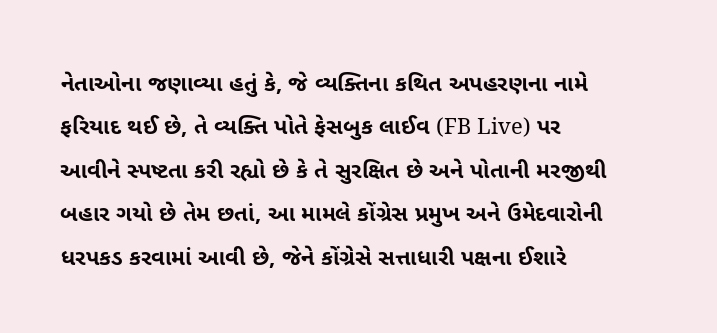નેતાઓના જણાવ્યા હતું કે, જે વ્યક્તિના કથિત અપહરણના નામે ફરિયાદ થઈ છે, તે વ્યક્તિ પોતે ફેસબુક લાઈવ (FB Live) પર આવીને સ્પષ્ટતા કરી રહ્યો છે કે તે સુરક્ષિત છે અને પોતાની મરજીથી બહાર ગયો છે તેમ છતાં, આ મામલે કોંગ્રેસ પ્રમુખ અને ઉમેદવારોની ધરપકડ કરવામાં આવી છે, જેને કોંગ્રેસે સત્તાધારી પક્ષના ઈશારે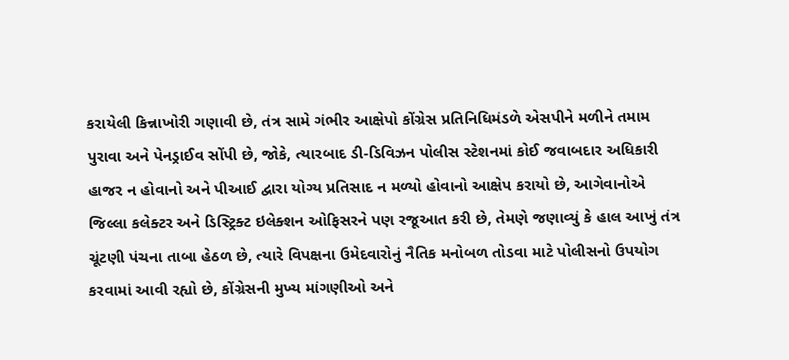કરાયેલી કિન્નાખોરી ગણાવી છે, તંત્ર સામે ગંભીર આક્ષેપો કોંગ્રેસ પ્રતિનિધિમંડળે એસપીને મળીને તમામ પુરાવા અને પેનડ્રાઈવ સોંપી છે, જોકે, ત્યારબાદ ડી-ડિવિઝન પોલીસ સ્ટેશનમાં કોઈ જવાબદાર અધિકારી હાજર ન હોવાનો અને પીઆઈ દ્વારા યોગ્ય પ્રતિસાદ ન મળ્યો હોવાનો આક્ષેપ કરાયો છે, આગેવાનોએ જિલ્લા કલેક્ટર અને ડિસ્ટ્રિક્ટ ઇલેક્શન ઓફિસરને પણ રજૂઆત કરી છે, તેમણે જણાવ્યું કે હાલ આખું તંત્ર ચૂંટણી પંચના તાબા હેઠળ છે, ત્યારે વિપક્ષના ઉમેદવારોનું નૈતિક મનોબળ તોડવા માટે પોલીસનો ઉપયોગ કરવામાં આવી રહ્યો છે, કોંગ્રેસની મુખ્ય માંગણીઓ અને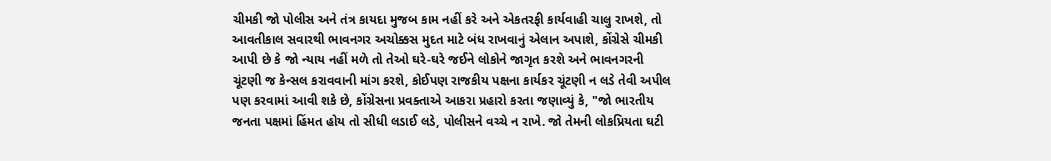ચીમકી જો પોલીસ અને તંત્ર કાયદા મુજબ કામ નહીં કરે અને એકતરફી કાર્યવાહી ચાલુ રાખશે, તો આવતીકાલ સવારથી ભાવનગર અચોક્કસ મુદત માટે બંધ રાખવાનું એલાન અપાશે, કોંગ્રેસે ચીમકી આપી છે કે જો ન્યાય નહીં મળે તો તેઓ ઘરે-ઘરે જઈને લોકોને જાગૃત કરશે અને ભાવનગરની ચૂંટણી જ કેન્સલ કરાવવાની માંગ કરશે, કોઈપણ રાજકીય પક્ષના કાર્યકર ચૂંટણી ન લડે તેવી અપીલ પણ કરવામાં આવી શકે છે, કોંગ્રેસના પ્રવક્તાએ આકરા પ્રહારો કરતા જણાવ્યું કે, "જો ભારતીય જનતા પક્ષમાં હિંમત હોય તો સીધી લડાઈ લડે, પોલીસને વચ્ચે ન રાખે. જો તેમની લોકપ્રિયતા ઘટી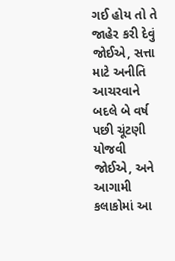ગઈ હોય તો તે જાહેર કરી દેવું જોઈએ, સત્તા માટે અનીતિ આચરવાને બદલે બે વર્ષ પછી ચૂંટણી યોજવી જોઈએ, અને આગામી કલાકોમાં આ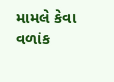મામલે કેવા વળાંક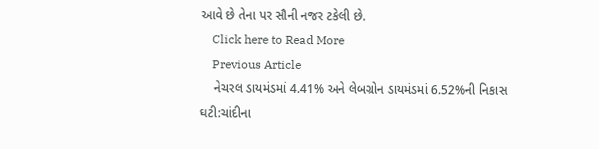આવે છે તેના પર સૌની નજર ટકેલી છે.
    Click here to Read More
    Previous Article
    નેચરલ ડાયમંડમાં 4.41% અને લેબગ્રોન ડાયમંડમાં 6.52%ની નિકાસ ઘટી:ચાંદીના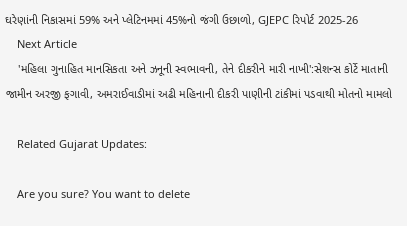ઘરેણાંની નિકાસમાં 59% અને પ્લેટિનમમાં 45%નો જંગી ઉછાળો, GJEPC રિપોર્ટ 2025-26
    Next Article
    'મહિલા ગુનાહિત માનસિકતા અને ઝનૂની સ્વભાવની, તેને દીકરીને મારી નાખી':સેશન્સ કોર્ટે માતાની જામીન અરજી ફગાવી, અમરાઈવાડીમાં અઢી મહિનાની દીકરી પાણીની ટાંકીમાં પડવાથી મોતનો મામલો

    Related Gujarat Updates:

    Are you sure? You want to delete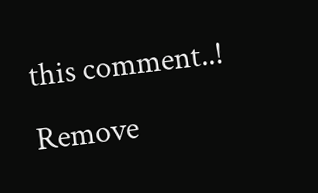this comment..! Remove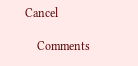Cancel

    Comments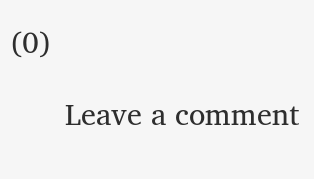(0)

      Leave a comment